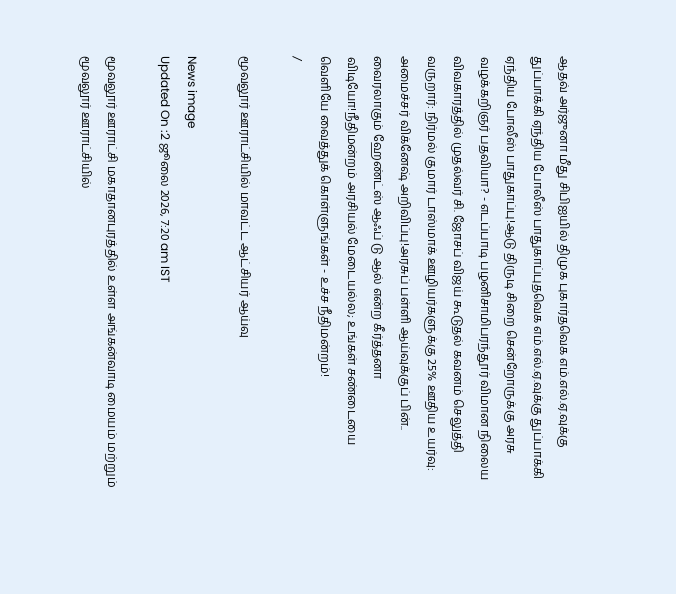ஆதவ் அர்ஜுனா மீது சிபிஐயில் திமுக புகார்தவெக எம்.எல்.ஏ.வுக்கு துப்பாக்கி ஏந்திய போலீஸ் பாதுகாப்புதவெக எம்.எல்.ஏ.வுக்கு துப்பாக்கி ஏந்திய போலீஸ் பாதுகாப்பு!ஆடு திருடி சிறை சென்றோருக்கு அரசு வழக்கறிஞர் பதவியா? - எடப்பாடி பழனிசாமிபரந்தூர் விமான நிலைய விவகாரத்தில் முதல்வர் சி. ஜோசப் விஜய் கூடுதல் கவனம் செலுத்தி வருறார்: நிர்மல் குமார் டாஸ்மாக் ஊழியர்களுக்கு 25% ஊதிய உயர்வு: அமைச்சர் விக்னேஷ் அறிவிப்பு!அரசுப் பள்ளி ஆய்வுக்குப் பின்.. வைரலாகும் ஹேண்ட்ஸ் ஆஃப் டு ஆல் என்ற கீர்த்தனா விடியோ!நீதிமன்றம் அரசியல் மேடையல்ல; உங்கள் சண்டையை வெளியே வைத்துக் கொள்ளுங்கள் - உச்ச நீதிமன்றம்!
/

மூவலூர் ஊராட்சியில் மாவட்ட ஆட்சியர் ஆய்வு

News image
Updated On :2 ஜூலை 2026, 7:20 am IST

மூவலூர் ஊராட்சி மகாதானபுரத்தில் உள்ள அங்கன்வாடி மையம் மற்றும் மூவலூர் ஊராட்சியில்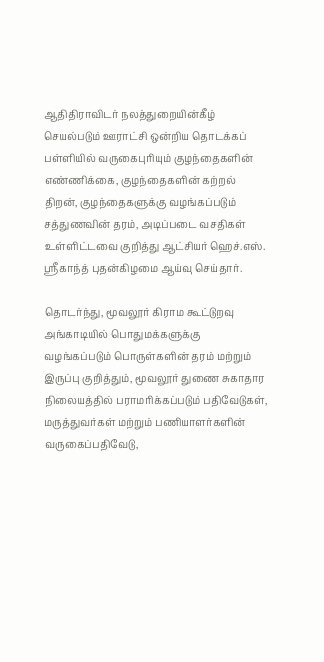ஆதிதிராவிடர் நலத்துறையின்கீழ் செயல்படும் ஊராட்சி ஒன்றிய தொடக்கப் பள்ளியில் வருகைபுரியும் குழந்தைகளின் எண்ணிக்கை, குழந்தைகளின் கற்றல் திறன், குழந்தைகளுக்கு வழங்கப்படும் சத்துணவின் தரம், அடிப்படை வசதிகள் உள்ளிட்டவை குறித்து ஆட்சியர் ஹெச்.எஸ். ஸ்ரீகாந்த் புதன்கிழமை ஆய்வு செய்தார்.

தொடர்ந்து, மூவலூர் கிராம கூட்டுறவு அங்காடியில் பொதுமக்களுக்கு வழங்கப்படும் பொருள்களின் தரம் மற்றும் இருப்பு குறித்தும், மூவலூர் துணை சுகாதார நிலையத்தில் பராமரிக்கப்படும் பதிவேடுகள், மருத்துவர்கள் மற்றும் பணியாளர்களின் வருகைப்பதிவேடு,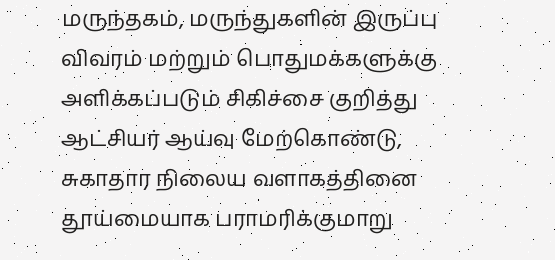மருந்தகம், மருந்துகளின் இருப்பு விவரம் மற்றும் பொதுமக்களுக்கு அளிக்கப்படும் சிகிச்சை குறித்து ஆட்சியர் ஆய்வு மேற்கொண்டு, சுகாதார நிலைய வளாகத்தினை தூய்மையாக பராமரிக்குமாறு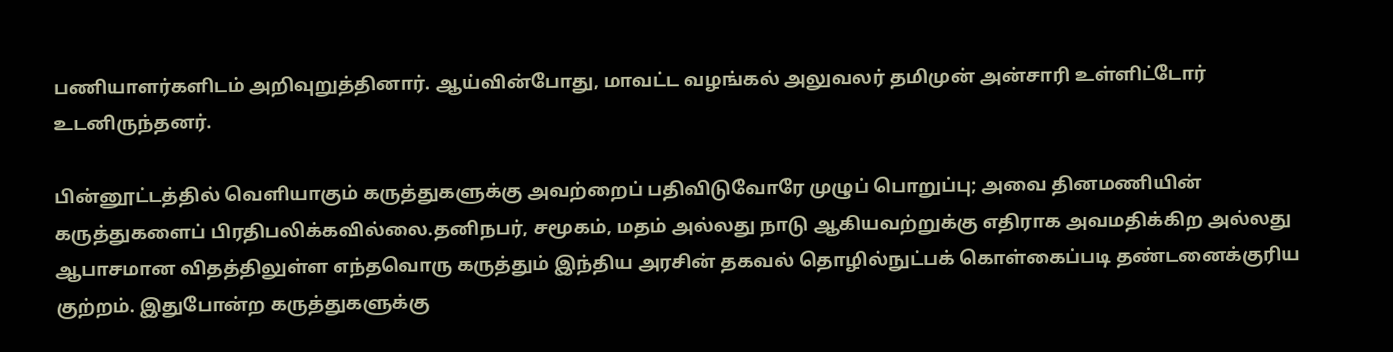பணியாளர்களிடம் அறிவுறுத்தினார். ஆய்வின்போது, மாவட்ட வழங்கல் அலுவலர் தமிமுன் அன்சாரி உள்ளிட்டோர் உடனிருந்தனர்.

பின்னூட்டத்தில் வெளியாகும் கருத்துகளுக்கு அவற்றைப் பதிவிடுவோரே முழுப் பொறுப்பு; அவை தினமணியின் கருத்துகளைப் பிரதிபலிக்கவில்லை.தனிநபர், சமூகம், மதம் அல்லது நாடு ஆகியவற்றுக்கு எதிராக அவமதிக்கிற அல்லது ஆபாசமான விதத்திலுள்ள எந்தவொரு கருத்தும் இந்திய அரசின் தகவல் தொழில்நுட்பக் கொள்கைப்படி தண்டனைக்குரிய குற்றம். இதுபோன்ற கருத்துகளுக்கு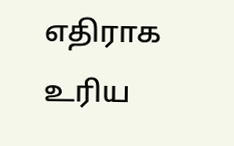எதிராக உரிய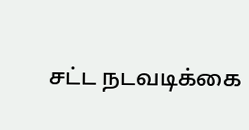சட்ட நடவடிக்கை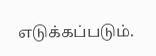எடுக்கப்படும்.